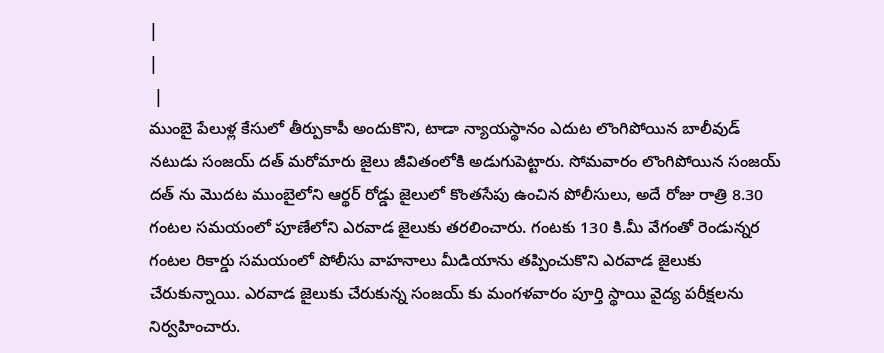|
|
 |
ముంబై పేలుళ్ల కేసులో తీర్పుకాపీ అందుకొని, టాడా న్యాయస్థానం ఎదుట లొంగిపోయిన బాలీవుడ్ నటుడు సంజయ్ దత్ మరోమారు జైలు జీవితంలోకి అడుగుపెట్టారు. సోమవారం లొంగిపోయిన సంజయ్ దత్ ను మొదట ముంబైలోని ఆర్థర్ రోడ్డు జైలులో కొంతసేపు ఉంచిన పోలీసులు, అదే రోజు రాత్రి 8.30 గంటల సమయంలో పూణేలోని ఎరవాడ జైలుకు తరలించారు. గంటకు 130 కి.మీ వేగంతో రెండున్నర గంటల రికార్డు సమయంలో పోలీసు వాహనాలు మీడియాను తప్పించుకొని ఎరవాడ జైలుకు చేరుకున్నాయి. ఎరవాడ జైలుకు చేరుకున్న సంజయ్ కు మంగళవారం పూర్తి స్థాయి వైద్య పరీక్షలను నిర్వహించారు.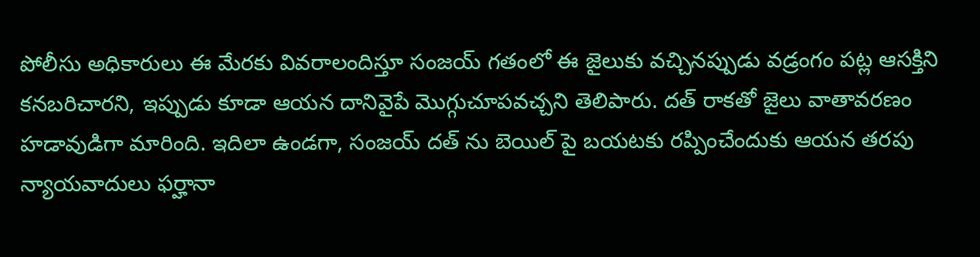పోలీసు అధికారులు ఈ మేరకు వివరాలందిస్తూ సంజయ్ గతంలో ఈ జైలుకు వచ్చినప్పుడు వడ్రంగం పట్ల ఆసక్తిని కనబరిచారని, ఇప్పుడు కూడా ఆయన దానివైపే మొగ్గుచూపవచ్చని తెలిపారు. దత్ రాకతో జైలు వాతావరణం హడావుడిగా మారింది. ఇదిలా ఉండగా, సంజయ్ దత్ ను బెయిల్ పై బయటకు రప్పించేందుకు ఆయన తరపు న్యాయవాదులు ఫర్హానా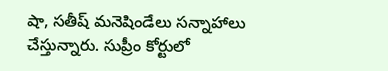షా, సతీష్ మనెషిండేలు సన్నాహాలు చేస్తున్నారు. సుప్రీం కోర్టులో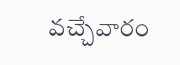వచ్చేవారం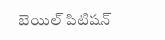బెయిల్ పిటిషన్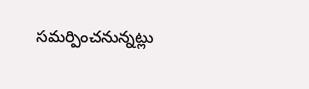సమర్పించనున్నట్లు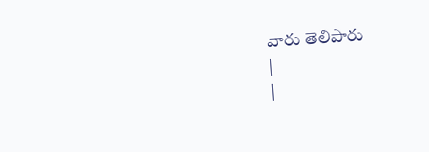వారు తెలిపారు
|
|